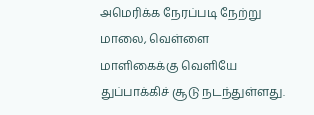அமெரிக்க நேரப்படி நேற்று மாலை, வெள்ளை மாளிகைக்கு வெளியே துப்பாக்கிச் சூடு நடந்துள்ளது.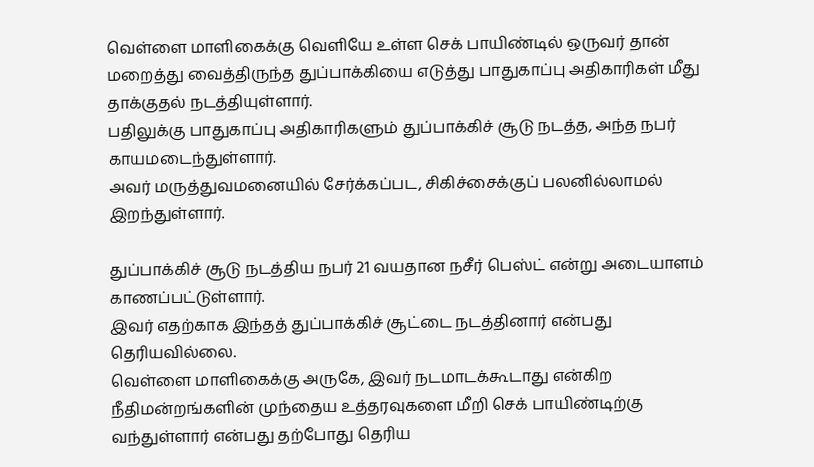வெள்ளை மாளிகைக்கு வெளியே உள்ள செக் பாயிண்டில் ஒருவர் தான் மறைத்து வைத்திருந்த துப்பாக்கியை எடுத்து பாதுகாப்பு அதிகாரிகள் மீது தாக்குதல் நடத்தியுள்ளார்.
பதிலுக்கு பாதுகாப்பு அதிகாரிகளும் துப்பாக்கிச் சூடு நடத்த, அந்த நபர் காயமடைந்துள்ளார்.
அவர் மருத்துவமனையில் சேர்க்கப்பட, சிகிச்சைக்குப் பலனில்லாமல் இறந்துள்ளார்.

துப்பாக்கிச் சூடு நடத்திய நபர் 21 வயதான நசீர் பெஸ்ட் என்று அடையாளம் காணப்பட்டுள்ளார்.
இவர் எதற்காக இந்தத் துப்பாக்கிச் சூட்டை நடத்தினார் என்பது தெரியவில்லை.
வெள்ளை மாளிகைக்கு அருகே, இவர் நடமாடக்கூடாது என்கிற நீதிமன்றங்களின் முந்தைய உத்தரவுகளை மீறி செக் பாயிண்டிற்கு வந்துள்ளார் என்பது தற்போது தெரிய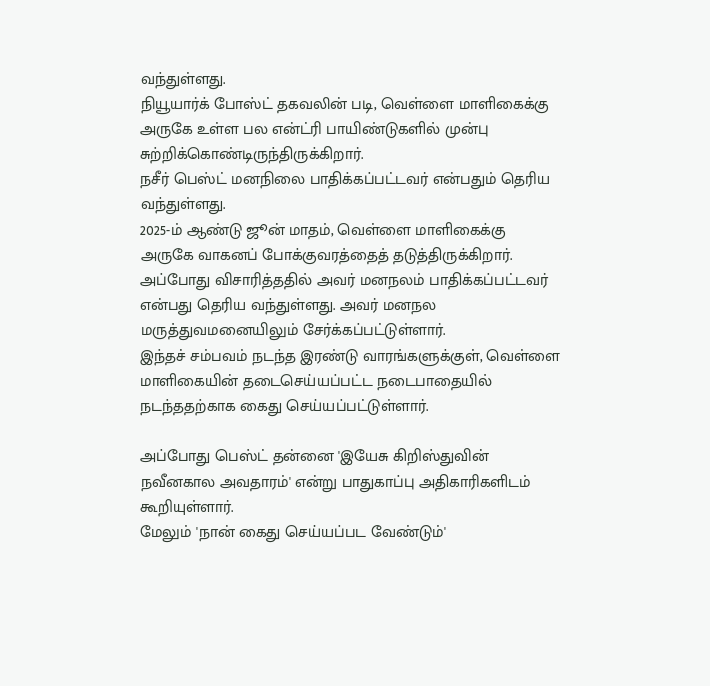வந்துள்ளது.
நியூயார்க் போஸ்ட் தகவலின் படி, வெள்ளை மாளிகைக்கு அருகே உள்ள பல என்ட்ரி பாயிண்டுகளில் முன்பு சுற்றிக்கொண்டிருந்திருக்கிறார்.
நசீர் பெஸ்ட் மனநிலை பாதிக்கப்பட்டவர் என்பதும் தெரிய வந்துள்ளது.
2025-ம் ஆண்டு ஜூன் மாதம், வெள்ளை மாளிகைக்கு அருகே வாகனப் போக்குவரத்தைத் தடுத்திருக்கிறார்.
அப்போது விசாரித்ததில் அவர் மனநலம் பாதிக்கப்பட்டவர் என்பது தெரிய வந்துள்ளது. அவர் மனநல மருத்துவமனையிலும் சேர்க்கப்பட்டுள்ளார்.
இந்தச் சம்பவம் நடந்த இரண்டு வாரங்களுக்குள், வெள்ளை மாளிகையின் தடைசெய்யப்பட்ட நடைபாதையில் நடந்ததற்காக கைது செய்யப்பட்டுள்ளார்.

அப்போது பெஸ்ட் தன்னை 'இயேசு கிறிஸ்துவின் நவீனகால அவதாரம்' என்று பாதுகாப்பு அதிகாரிகளிடம் கூறியுள்ளார்.
மேலும் 'நான் கைது செய்யப்பட வேண்டும்'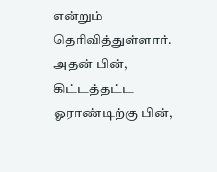என்றும் தெரிவித்துள்ளார்.
அதன் பின், கிட்டத்தட்ட ஓராண்டிற்கு பின்,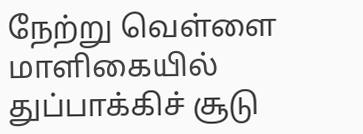நேற்று வெள்ளை மாளிகையில் துப்பாக்கிச் சூடு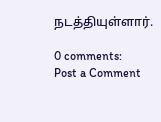நடத்தியுள்ளார்.

0 comments:
Post a Comment